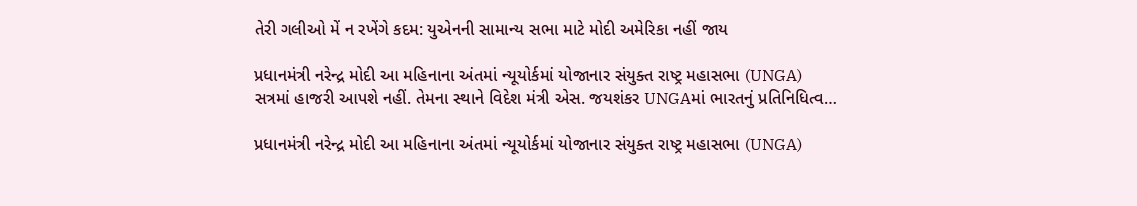તેરી ગલીઓ મેં ન રખેંગે કદમ: યુએનની સામાન્ય સભા માટે મોદી અમેરિકા નહીં જાય

પ્રધાનમંત્રી નરેન્દ્ર મોદી આ મહિનાના અંતમાં ન્યૂયોર્કમાં યોજાનાર સંયુક્ત રાષ્ટ્ર મહાસભા (UNGA) સત્રમાં હાજરી આપશે નહીં. તેમના સ્થાને વિદેશ મંત્રી એસ. જયશંકર UNGAમાં ભારતનું પ્રતિનિધિત્વ…

પ્રધાનમંત્રી નરેન્દ્ર મોદી આ મહિનાના અંતમાં ન્યૂયોર્કમાં યોજાનાર સંયુક્ત રાષ્ટ્ર મહાસભા (UNGA)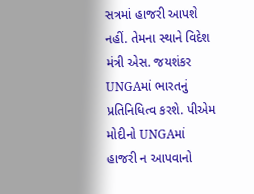સત્રમાં હાજરી આપશે નહીં. તેમના સ્થાને વિદેશ મંત્રી એસ. જયશંકર UNGAમાં ભારતનું પ્રતિનિધિત્વ કરશે. પીએમ મોદીનો UNGAમાં હાજરી ન આપવાનો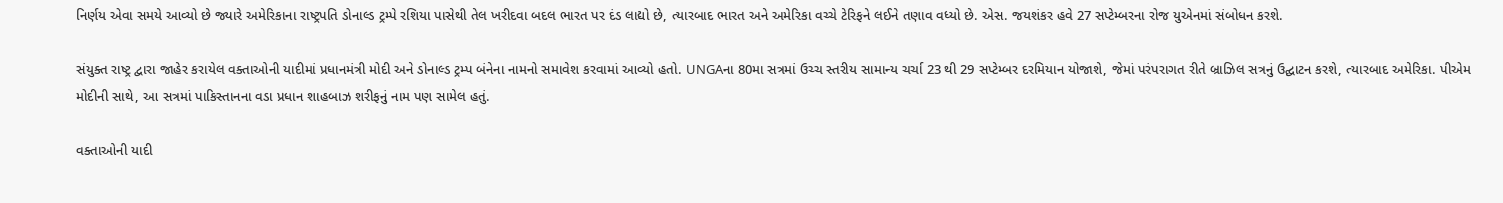નિર્ણય એવા સમયે આવ્યો છે જ્યારે અમેરિકાના રાષ્ટ્રપતિ ડોનાલ્ડ ટ્રમ્પે રશિયા પાસેથી તેલ ખરીદવા બદલ ભારત પર દંડ લાદ્યો છે, ત્યારબાદ ભારત અને અમેરિકા વચ્ચે ટેરિફને લઈને તણાવ વધ્યો છે. એસ. જયશંકર હવે 27 સપ્ટેમ્બરના રોજ યુએનમાં સંબોધન કરશે.

સંયુક્ત રાષ્ટ્ર દ્વારા જાહેર કરાયેલ વક્તાઓની યાદીમાં પ્રધાનમંત્રી મોદી અને ડોનાલ્ડ ટ્રમ્પ બંનેના નામનો સમાવેશ કરવામાં આવ્યો હતો. UNGAના 80મા સત્રમાં ઉચ્ચ સ્તરીય સામાન્ય ચર્ચા 23 થી 29 સપ્ટેમ્બર દરમિયાન યોજાશે, જેમાં પરંપરાગત રીતે બ્રાઝિલ સત્રનું ઉદ્ઘાટન કરશે, ત્યારબાદ અમેરિકા. પીએમ મોદીની સાથે, આ સત્રમાં પાકિસ્તાનના વડા પ્રધાન શાહબાઝ શરીફનું નામ પણ સામેલ હતું.

વક્તાઓની યાદી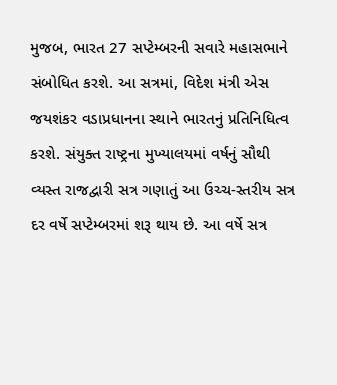મુજબ, ભારત 27 સપ્ટેમ્બરની સવારે મહાસભાને સંબોધિત કરશે. આ સત્રમાં, વિદેશ મંત્રી એસ જયશંકર વડાપ્રધાનના સ્થાને ભારતનું પ્રતિનિધિત્વ કરશે. સંયુક્ત રાષ્ટ્રના મુખ્યાલયમાં વર્ષનું સૌથી વ્યસ્ત રાજદ્વારી સત્ર ગણાતું આ ઉચ્ચ-સ્તરીય સત્ર દર વર્ષે સપ્ટેમ્બરમાં શરૂ થાય છે. આ વર્ષે સત્ર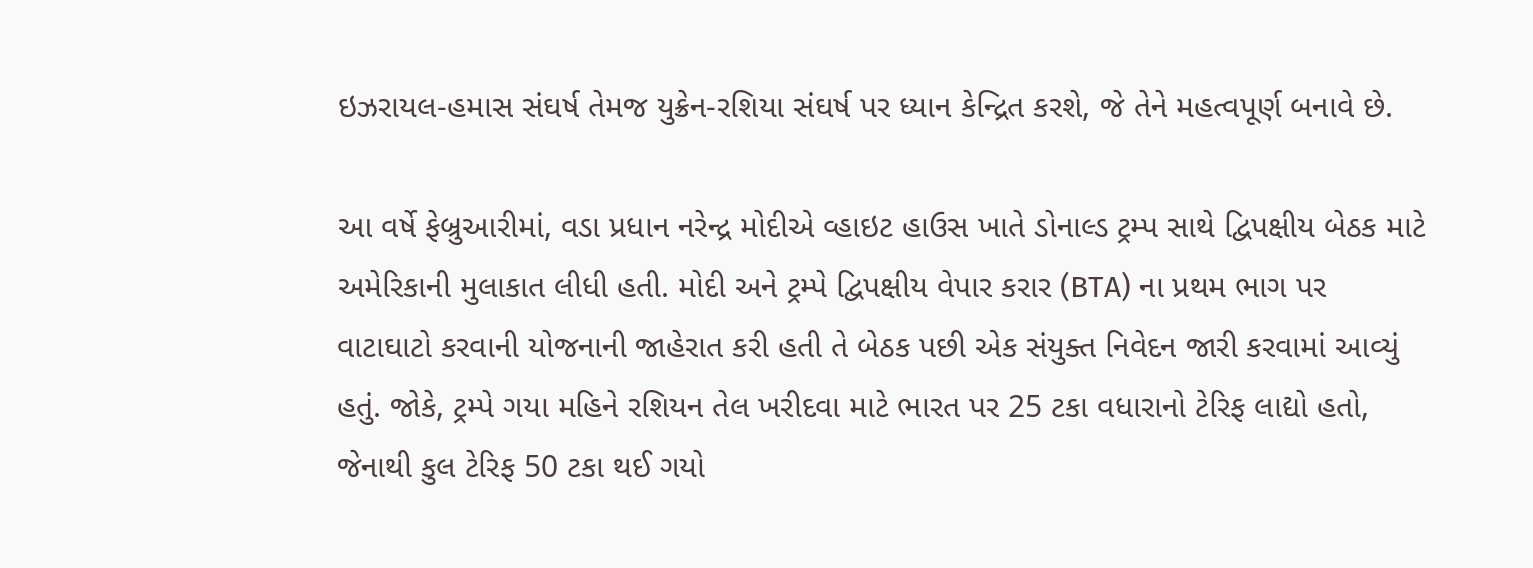ઇઝરાયલ-હમાસ સંઘર્ષ તેમજ યુક્રેન-રશિયા સંઘર્ષ પર ધ્યાન કેન્દ્રિત કરશે, જે તેને મહત્વપૂર્ણ બનાવે છે.

આ વર્ષે ફેબ્રુઆરીમાં, વડા પ્રધાન નરેન્દ્ર મોદીએ વ્હાઇટ હાઉસ ખાતે ડોનાલ્ડ ટ્રમ્પ સાથે દ્વિપક્ષીય બેઠક માટે અમેરિકાની મુલાકાત લીધી હતી. મોદી અને ટ્રમ્પે દ્વિપક્ષીય વેપાર કરાર (BTA) ના પ્રથમ ભાગ પર વાટાઘાટો કરવાની યોજનાની જાહેરાત કરી હતી તે બેઠક પછી એક સંયુક્ત નિવેદન જારી કરવામાં આવ્યું હતું. જોકે, ટ્રમ્પે ગયા મહિને રશિયન તેલ ખરીદવા માટે ભારત પર 25 ટકા વધારાનો ટેરિફ લાદ્યો હતો, જેનાથી કુલ ટેરિફ 50 ટકા થઈ ગયો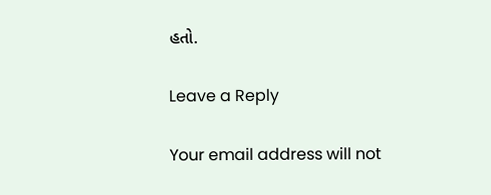હતો.

Leave a Reply

Your email address will not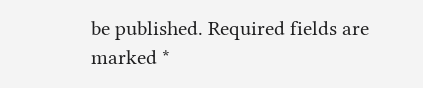be published. Required fields are marked *